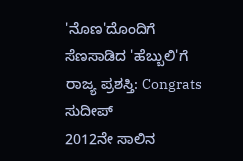'ನೊಣ'ದೊಂದಿಗೆ ಸೆಣಸಾಡಿದ 'ಹೆಬ್ಬುಲಿ'ಗೆ ರಾಜ್ಯ ಪ್ರಶಸ್ತಿ: Congrats ಸುದೀಪ್
2012ನೇ ಸಾಲಿನ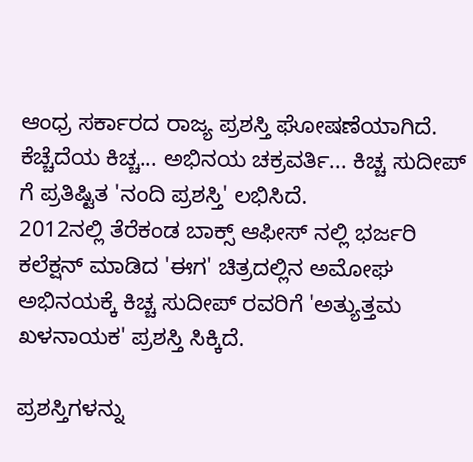ಆಂಧ್ರ ಸರ್ಕಾರದ ರಾಜ್ಯ ಪ್ರಶಸ್ತಿ ಘೋಷಣೆಯಾಗಿದೆ. ಕೆಚ್ಚೆದೆಯ ಕಿಚ್ಚ... ಅಭಿನಯ ಚಕ್ರವರ್ತಿ... ಕಿಚ್ಚ ಸುದೀಪ್ ಗೆ ಪ್ರತಿಷ್ಟಿತ 'ನಂದಿ ಪ್ರಶಸ್ತಿ' ಲಭಿಸಿದೆ.
2012ನಲ್ಲಿ ತೆರೆಕಂಡ ಬಾಕ್ಸ್ ಆಫೀಸ್ ನಲ್ಲಿ ಭರ್ಜರಿ ಕಲೆಕ್ಷನ್ ಮಾಡಿದ 'ಈಗ' ಚಿತ್ರದಲ್ಲಿನ ಅಮೋಘ ಅಭಿನಯಕ್ಕೆ ಕಿಚ್ಚ ಸುದೀಪ್ ರವರಿಗೆ 'ಅತ್ಯುತ್ತಮ ಖಳನಾಯಕ' ಪ್ರಶಸ್ತಿ ಸಿಕ್ಕಿದೆ.

ಪ್ರಶಸ್ತಿಗಳನ್ನು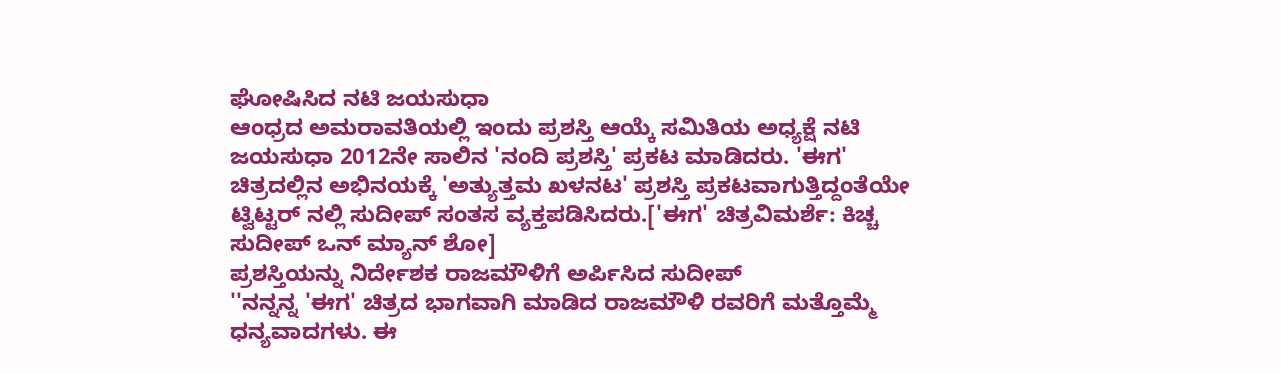ಘೋಷಿಸಿದ ನಟಿ ಜಯಸುಧಾ
ಆಂಧ್ರದ ಅಮರಾವತಿಯಲ್ಲಿ ಇಂದು ಪ್ರಶಸ್ತಿ ಆಯ್ಕೆ ಸಮಿತಿಯ ಅಧ್ಯಕ್ಷೆ ನಟಿ ಜಯಸುಧಾ 2012ನೇ ಸಾಲಿನ 'ನಂದಿ ಪ್ರಶಸ್ತಿ' ಪ್ರಕಟ ಮಾಡಿದರು. 'ಈಗ' ಚಿತ್ರದಲ್ಲಿನ ಅಭಿನಯಕ್ಕೆ 'ಅತ್ಯುತ್ತಮ ಖಳನಟ' ಪ್ರಶಸ್ತಿ ಪ್ರಕಟವಾಗುತ್ತಿದ್ದಂತೆಯೇ ಟ್ವಿಟ್ಟರ್ ನಲ್ಲಿ ಸುದೀಪ್ ಸಂತಸ ವ್ಯಕ್ತಪಡಿಸಿದರು.['ಈಗ' ಚಿತ್ರವಿಮರ್ಶೆ: ಕಿಚ್ಚ ಸುದೀಪ್ ಒನ್ ಮ್ಯಾನ್ ಶೋ]
ಪ್ರಶಸ್ತಿಯನ್ನು ನಿರ್ದೇಶಕ ರಾಜಮೌಳಿಗೆ ಅರ್ಪಿಸಿದ ಸುದೀಪ್
''ನನ್ನನ್ನ 'ಈಗ' ಚಿತ್ರದ ಭಾಗವಾಗಿ ಮಾಡಿದ ರಾಜಮೌಳಿ ರವರಿಗೆ ಮತ್ತೊಮ್ಮೆ ಧನ್ಯವಾದಗಳು. ಈ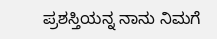ಪ್ರಶಸ್ತಿಯನ್ನ ನಾನು ನಿಮಗೆ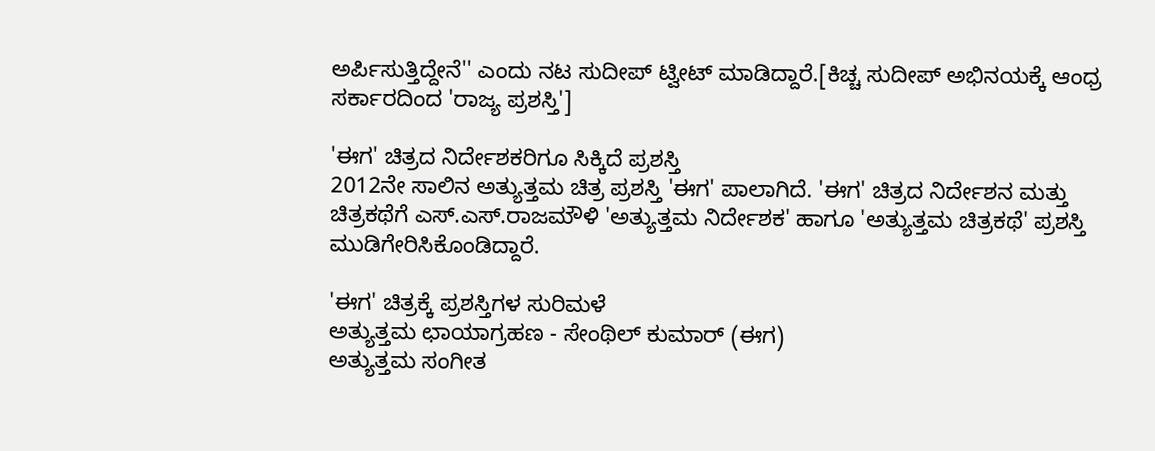ಅರ್ಪಿಸುತ್ತಿದ್ದೇನೆ'' ಎಂದು ನಟ ಸುದೀಪ್ ಟ್ವೀಟ್ ಮಾಡಿದ್ದಾರೆ.[ಕಿಚ್ಚ ಸುದೀಪ್ ಅಭಿನಯಕ್ಕೆ ಆಂಧ್ರ ಸರ್ಕಾರದಿಂದ 'ರಾಜ್ಯ ಪ್ರಶಸ್ತಿ']

'ಈಗ' ಚಿತ್ರದ ನಿರ್ದೇಶಕರಿಗೂ ಸಿಕ್ಕಿದೆ ಪ್ರಶಸ್ತಿ
2012ನೇ ಸಾಲಿನ ಅತ್ಯುತ್ತಮ ಚಿತ್ರ ಪ್ರಶಸ್ತಿ 'ಈಗ' ಪಾಲಾಗಿದೆ. 'ಈಗ' ಚಿತ್ರದ ನಿರ್ದೇಶನ ಮತ್ತು ಚಿತ್ರಕಥೆಗೆ ಎಸ್.ಎಸ್.ರಾಜಮೌಳಿ 'ಅತ್ಯುತ್ತಮ ನಿರ್ದೇಶಕ' ಹಾಗೂ 'ಅತ್ಯುತ್ತಮ ಚಿತ್ರಕಥೆ' ಪ್ರಶಸ್ತಿ ಮುಡಿಗೇರಿಸಿಕೊಂಡಿದ್ದಾರೆ.

'ಈಗ' ಚಿತ್ರಕ್ಕೆ ಪ್ರಶಸ್ತಿಗಳ ಸುರಿಮಳೆ
ಅತ್ಯುತ್ತಮ ಛಾಯಾಗ್ರಹಣ - ಸೇಂಥಿಲ್ ಕುಮಾರ್ (ಈಗ)
ಅತ್ಯುತ್ತಮ ಸಂಗೀತ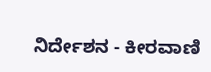ನಿರ್ದೇಶನ - ಕೀರವಾಣಿ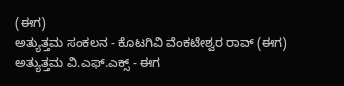(ಈಗ)
ಅತ್ಯುತ್ತಮ ಸಂಕಲನ - ಕೊಟಗಿವಿ ವೆಂಕಟೇಶ್ವರ ರಾವ್ (ಈಗ)
ಅತ್ಯುತ್ತಮ ವಿ.ಎಫ್.ಎಕ್ಸ್ - ಈಗ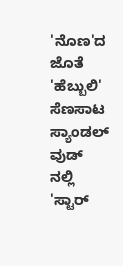'ನೊಣ'ದ ಜೊತೆ 'ಹೆಬ್ಬುಲಿ' ಸೆಣಸಾಟ
ಸ್ಯಾಂಡಲ್ ವುಡ್ ನಲ್ಲಿ 'ಸ್ಟಾರ್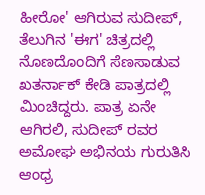ಹೀರೋ' ಆಗಿರುವ ಸುದೀಪ್, ತೆಲುಗಿನ 'ಈಗ' ಚಿತ್ರದಲ್ಲಿ ನೊಣದೊಂದಿಗೆ ಸೆಣಸಾಡುವ ಖತರ್ನಾಕ್ ಕೇಡಿ ಪಾತ್ರದಲ್ಲಿ ಮಿಂಚಿದ್ದರು. ಪಾತ್ರ ಏನೇ ಆಗಿರಲಿ, ಸುದೀಪ್ ರವರ ಅಮೋಘ ಅಭಿನಯ ಗುರುತಿಸಿ ಆಂಧ್ರ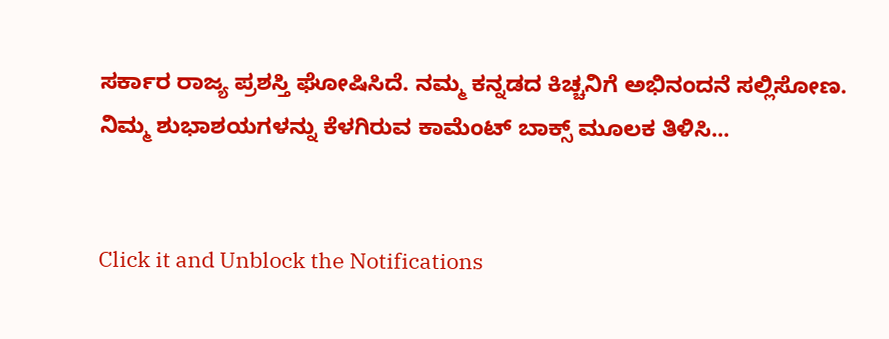ಸರ್ಕಾರ ರಾಜ್ಯ ಪ್ರಶಸ್ತಿ ಘೋಷಿಸಿದೆ. ನಮ್ಮ ಕನ್ನಡದ ಕಿಚ್ಚನಿಗೆ ಅಭಿನಂದನೆ ಸಲ್ಲಿಸೋಣ. ನಿಮ್ಮ ಶುಭಾಶಯಗಳನ್ನು ಕೆಳಗಿರುವ ಕಾಮೆಂಟ್ ಬಾಕ್ಸ್ ಮೂಲಕ ತಿಳಿಸಿ...


Click it and Unblock the Notifications